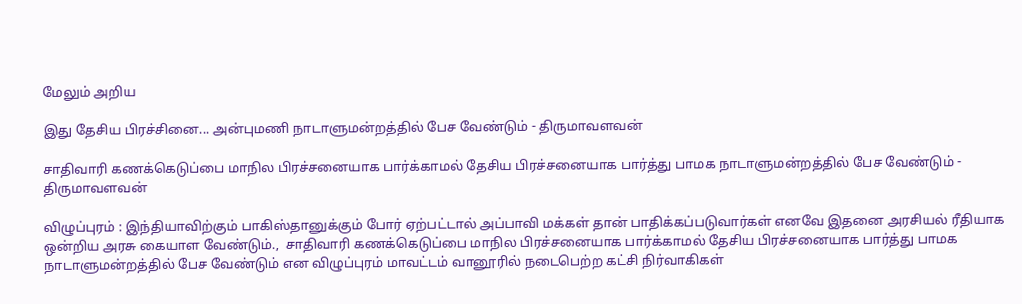மேலும் அறிய

இது தேசிய பிரச்சினை... அன்புமணி நாடாளுமன்றத்தில் பேச வேண்டும் - திருமாவளவன்

சாதிவாரி கணக்கெடுப்பை மாநில பிரச்சனையாக பார்க்காமல் தேசிய பிரச்சனையாக பார்த்து பாமக நாடாளுமன்றத்தில் பேச வேண்டும் - திருமாவளவன்

விழுப்புரம் : இந்தியாவிற்கும் பாகிஸ்தானுக்கும் போர் ஏற்பட்டால் அப்பாவி மக்கள் தான் பாதிக்கப்படுவார்கள் எனவே இதனை அரசியல் ரீதியாக ஒன்றிய அரசு கையாள வேண்டும்.,  சாதிவாரி கணக்கெடுப்பை மாநில பிரச்சனையாக பார்க்காமல் தேசிய பிரச்சனையாக பார்த்து பாமக நாடாளுமன்றத்தில் பேச வேண்டும் என விழுப்புரம் மாவட்டம் வானூரில் நடைபெற்ற கட்சி நிர்வாகிகள்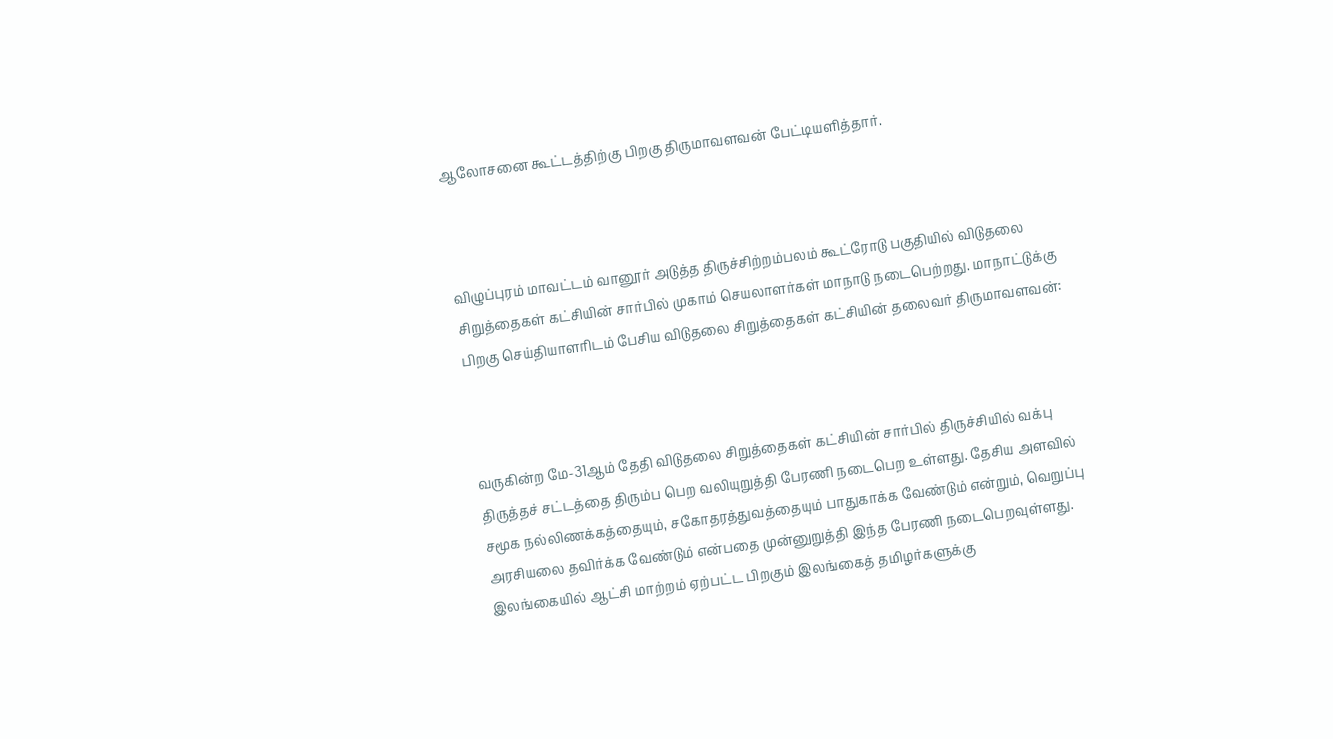ஆலோசனை கூட்டத்திற்கு பிறகு திருமாவளவன் பேட்டியளித்தார்.



விழுப்புரம் மாவட்டம் வானூர் அடுத்த திருச்சிற்றம்பலம் கூட்ரோடு பகுதியில் விடுதலை சிறுத்தைகள் கட்சியின் சார்பில் முகாம் செயலாளர்கள் மாநாடு நடைபெற்றது. மாநாட்டுக்கு பிறகு செய்தியாளரிடம் பேசிய விடுதலை சிறுத்தைகள் கட்சியின் தலைவர் திருமாவளவன்:



வருகின்ற மே-31ஆம் தேதி விடுதலை சிறுத்தைகள் கட்சியின் சார்பில் திருச்சியில் வக்பு திருத்தச் சட்டத்தை திரும்ப பெற வலியுறுத்தி பேரணி நடைபெற உள்ளது. தேசிய அளவில் சமூக நல்லிணக்கத்தையும், சகோதரத்துவத்தையும் பாதுகாக்க வேண்டும் என்றும், வெறுப்பு அரசியலை தவிர்க்க வேண்டும் என்பதை முன்னுறுத்தி இந்த பேரணி நடைபெறவுள்ளது. இலங்கையில் ஆட்சி மாற்றம் ஏற்பட்ட பிறகும் இலங்கைத் தமிழர்களுக்கு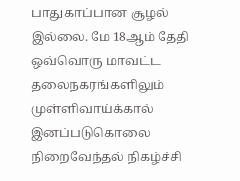பாதுகாப்பான சூழல் இல்லை. மே 18ஆம் தேதி ஒவ்வொரு மாவட்ட தலைநகரங்களிலும் முள்ளிவாய்க்கால் இனப்படுகொலை நிறைவேந்தல் நிகழ்ச்சி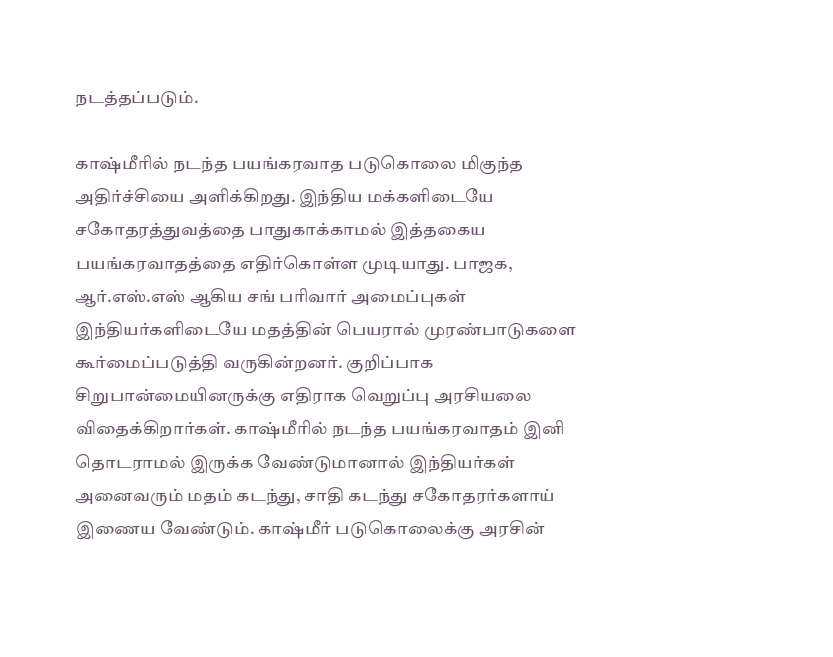நடத்தப்படும்.

காஷ்மீரில் நடந்த பயங்கரவாத படுகொலை மிகுந்த அதிர்ச்சியை அளிக்கிறது. இந்திய மக்களிடையே சகோதரத்துவத்தை பாதுகாக்காமல் இத்தகைய பயங்கரவாதத்தை எதிர்கொள்ள முடியாது. பாஜக, ஆர்.எஸ்.எஸ் ஆகிய சங் பரிவார் அமைப்புகள் இந்தியர்களிடையே மதத்தின் பெயரால் முரண்பாடுகளை கூர்மைப்படுத்தி வருகின்றனர். குறிப்பாக சிறுபான்மையினருக்கு எதிராக வெறுப்பு அரசியலை விதைக்கிறார்கள். காஷ்மீரில் நடந்த பயங்கரவாதம் இனி தொடராமல் இருக்க வேண்டுமானால் இந்தியர்கள் அனைவரும் மதம் கடந்து, சாதி கடந்து சகோதரர்களாய் இணைய வேண்டும். காஷ்மீர் படுகொலைக்கு அரசின்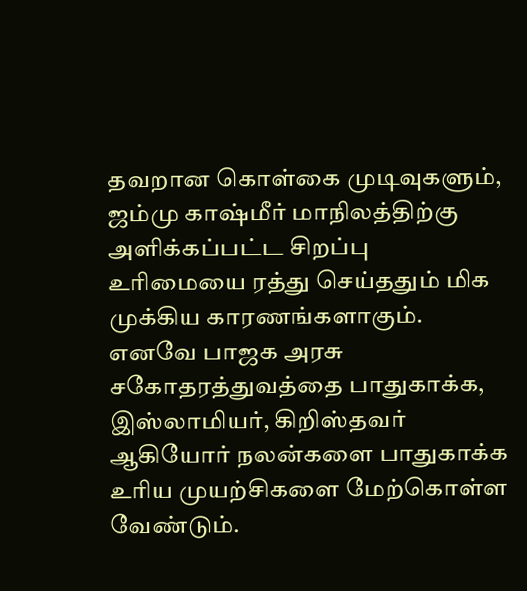தவறான கொள்கை முடிவுகளும், ஜம்மு காஷ்மீர் மாநிலத்திற்கு அளிக்கப்பட்ட சிறப்பு உரிமையை ரத்து செய்ததும் மிக முக்கிய காரணங்களாகும். எனவே பாஜக அரசு சகோதரத்துவத்தை பாதுகாக்க, இஸ்லாமியர், கிறிஸ்தவர் ஆகியோர் நலன்களை பாதுகாக்க உரிய முயற்சிகளை மேற்கொள்ள வேண்டும்.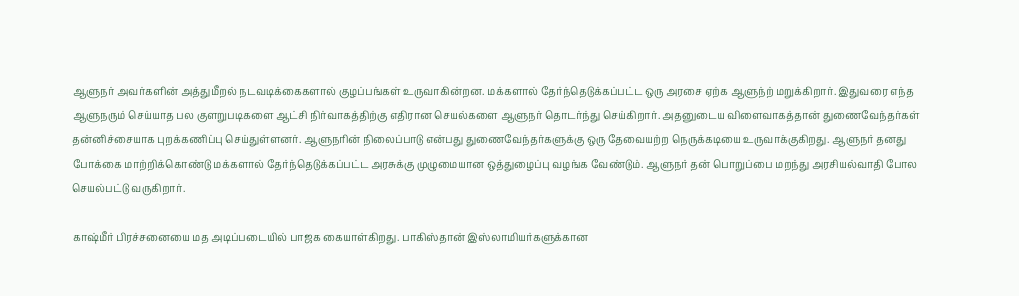ஆளுநர் அவர்களின் அத்துமீறல் நடவடிக்கைகளால் குழப்பங்கள் உருவாகின்றன. மக்களால் தேர்ந்தெடுக்கப்பட்ட ஒரு அரசை ஏற்க ஆளுந்ற் மறுக்கிறார். இதுவரை எந்த ஆளுநரும் செய்யாத பல குளறுபடிகளை ஆட்சி நிர்வாகத்திற்கு எதிரான செயல்களை ஆளுநர் தொடர்ந்து செய்கிறார். அதனுடைய விளைவாகத்தான் துணைவேந்தர்கள் தன்னிச்சையாக புறக்கணிப்பு செய்துள்ளனர். ஆளுநரின் நிலைப்பாடு என்பது துணைவேந்தர்களுக்கு ஒரு தேவையற்ற நெருக்கடியை உருவாக்குகிறது. ஆளுநர் தனது போக்கை மாற்றிக்கொண்டு மக்களால் தேர்ந்தெடுக்கப்பட்ட அரசுக்கு முழுமையான ஒத்துழைப்பு வழங்க வேண்டும். ஆளுநர் தன் பொறுப்பை மறந்து அரசியல்வாதி போல செயல்பட்டு வருகிறார்.

காஷ்மீர் பிரச்சனையை மத அடிப்படையில் பாஜக கையாள்கிறது. பாகிஸ்தான் இஸ்லாமியர்களுக்கான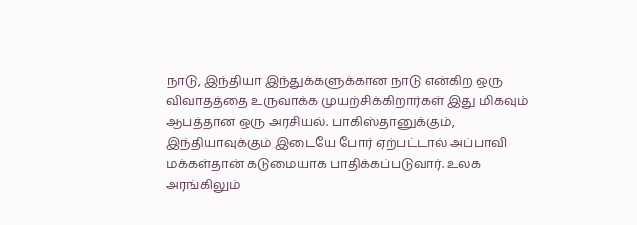நாடு, இந்தியா இந்துக்களுக்கான நாடு என்கிற ஒரு விவாதத்தை உருவாக்க முயற்சிக்கிறார்கள் இது மிகவும் ஆபத்தான ஒரு அரசியல். பாகிஸ்தானுக்கும், இந்தியாவுக்கும் இடையே போர் ஏற்பட்டால் அப்பாவி மக்கள்தான் கடுமையாக பாதிக்கப்படுவார். உலக அரங்கிலும்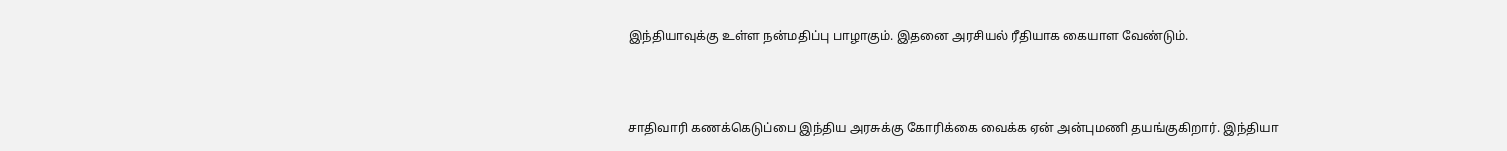இந்தியாவுக்கு உள்ள நன்மதிப்பு பாழாகும். இதனை அரசியல் ரீதியாக கையாள வேண்டும்.



சாதிவாரி கணக்கெடுப்பை இந்திய அரசுக்கு கோரிக்கை வைக்க ஏன் அன்புமணி தயங்குகிறார். இந்தியா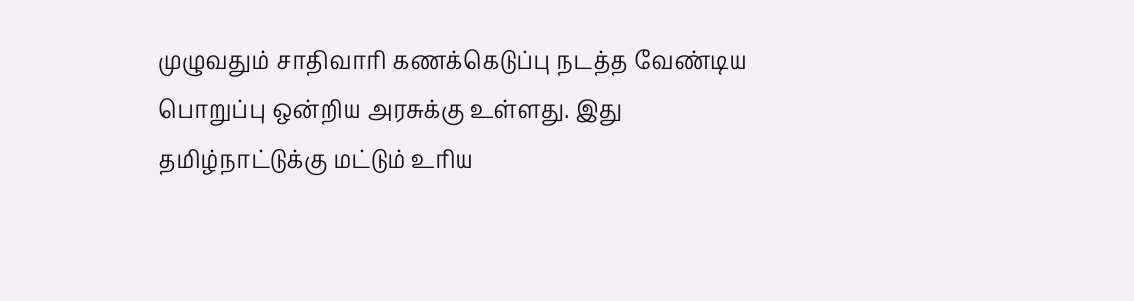முழுவதும் சாதிவாரி கணக்கெடுப்பு நடத்த வேண்டிய பொறுப்பு ஒன்றிய அரசுக்கு உள்ளது. இது தமிழ்நாட்டுக்கு மட்டும் உரிய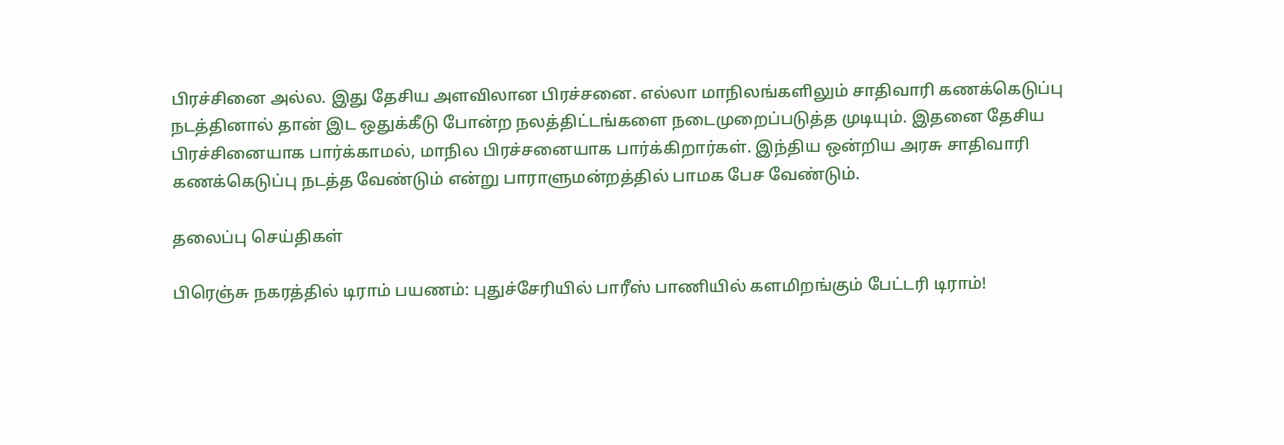பிரச்சினை அல்ல. இது தேசிய அளவிலான பிரச்சனை. எல்லா மாநிலங்களிலும் சாதிவாரி கணக்கெடுப்பு நடத்தினால் தான் இட ஒதுக்கீடு போன்ற நலத்திட்டங்களை நடைமுறைப்படுத்த முடியும். இதனை தேசிய பிரச்சினையாக பார்க்காமல், மாநில பிரச்சனையாக பார்க்கிறார்கள். இந்திய ஒன்றிய அரசு சாதிவாரி கணக்கெடுப்பு நடத்த வேண்டும் என்று பாராளுமன்றத்தில் பாமக பேச வேண்டும்.

தலைப்பு செய்திகள்

பிரெஞ்சு நகரத்தில் டிராம் பயணம்: புதுச்சேரியில் பாரீஸ் பாணியில் களமிறங்கும் பேட்டரி டிராம்!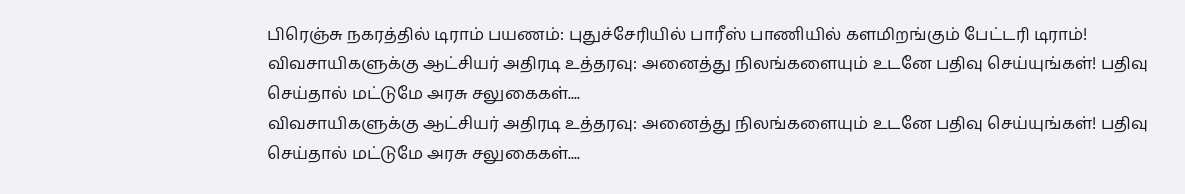பிரெஞ்சு நகரத்தில் டிராம் பயணம்: புதுச்சேரியில் பாரீஸ் பாணியில் களமிறங்கும் பேட்டரி டிராம்!
விவசாயிகளுக்கு ஆட்சியர் அதிரடி உத்தரவு: அனைத்து நிலங்களையும் உடனே பதிவு செய்யுங்கள்! பதிவு செய்தால் மட்டுமே அரசு சலுகைகள்....
விவசாயிகளுக்கு ஆட்சியர் அதிரடி உத்தரவு: அனைத்து நிலங்களையும் உடனே பதிவு செய்யுங்கள்! பதிவு செய்தால் மட்டுமே அரசு சலுகைகள்....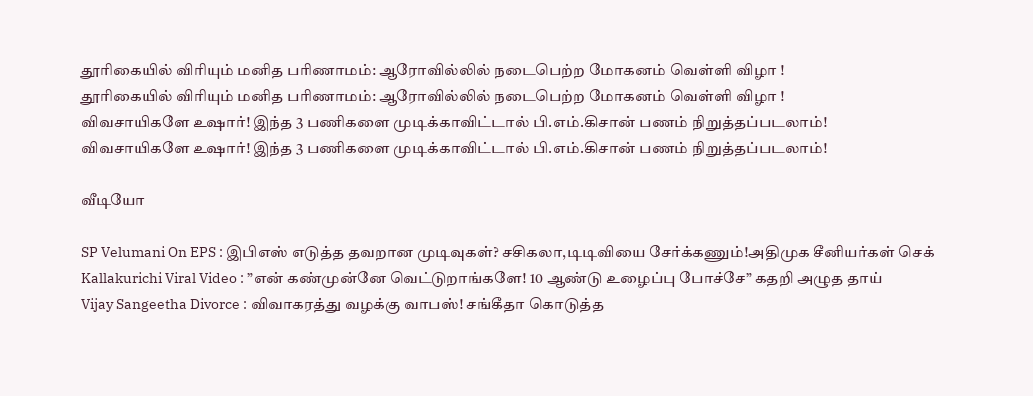தூரிகையில் விரியும் மனித பரிணாமம்: ஆரோவில்லில் நடைபெற்ற மோகனம் வெள்ளி விழா !
தூரிகையில் விரியும் மனித பரிணாமம்: ஆரோவில்லில் நடைபெற்ற மோகனம் வெள்ளி விழா !
விவசாயிகளே உஷார்! இந்த 3 பணிகளை முடிக்காவிட்டால் பி.எம்.கிசான் பணம் நிறுத்தப்படலாம்!
விவசாயிகளே உஷார்! இந்த 3 பணிகளை முடிக்காவிட்டால் பி.எம்.கிசான் பணம் நிறுத்தப்படலாம்!

வீடியோ

SP Velumani On EPS : இபிஎஸ் எடுத்த தவறான முடிவுகள்? சசிகலா,டிடிவியை சேர்க்கணும்!அதிமுக சீனியர்கள் செக்
Kallakurichi Viral Video : ”என் கண்முன்னே வெட்டுறாங்களே! 10 ஆண்டு உழைப்பு போச்சே” கதறி அழுத தாய்
Vijay Sangeetha Divorce : விவாகரத்து வழக்கு வாபஸ்! சங்கீதா கொடுத்த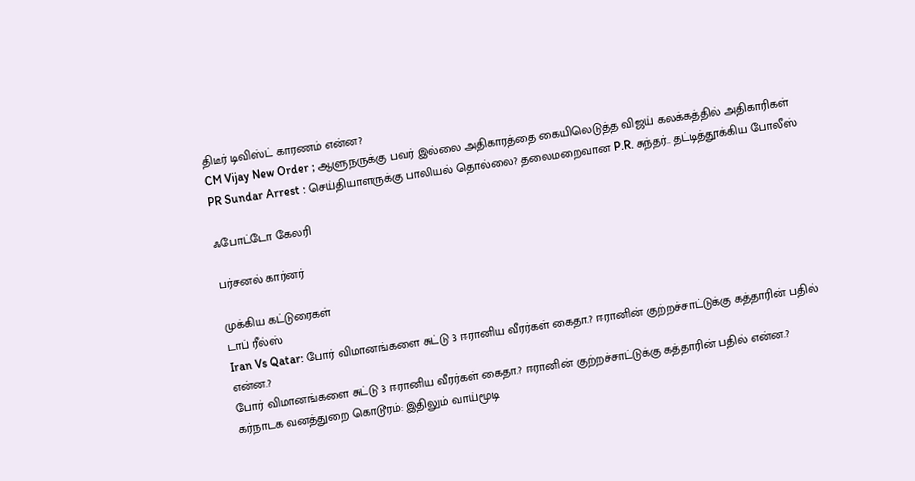திடீர் டிவிஸ்ட் காரணம் என்ன?
CM Vijay New Order ; ஆளுநருக்கு பவர் இல்லை அதிகாரத்தை கையிலெடுத்த விஜய் கலக்கத்தில் அதிகாரிகள்
PR Sundar Arrest : செய்தியாளருக்கு பாலியல் தொல்லை? தலைமறைவான P.R. சுந்தர்.. தட்டித்தூக்கிய போலீஸ்

ஃபோட்டோ கேலரி

பர்சனல் கார்னர்

முக்கிய கட்டுரைகள்
டாப் ரீல்ஸ்
Iran Vs Qatar: போர் விமானங்களை சுட்டு 3 ஈரானிய வீரர்கள் கைதா.? ஈரானின் குற்றச்சாட்டுக்கு கத்தாரின் பதில் என்ன.?
போர் விமானங்களை சுட்டு 3 ஈரானிய வீரர்கள் கைதா.? ஈரானின் குற்றச்சாட்டுக்கு கத்தாரின் பதில் என்ன.?
கர்நாடக வனத்துறை கொடூரம்: இதிலும் வாய்மூடி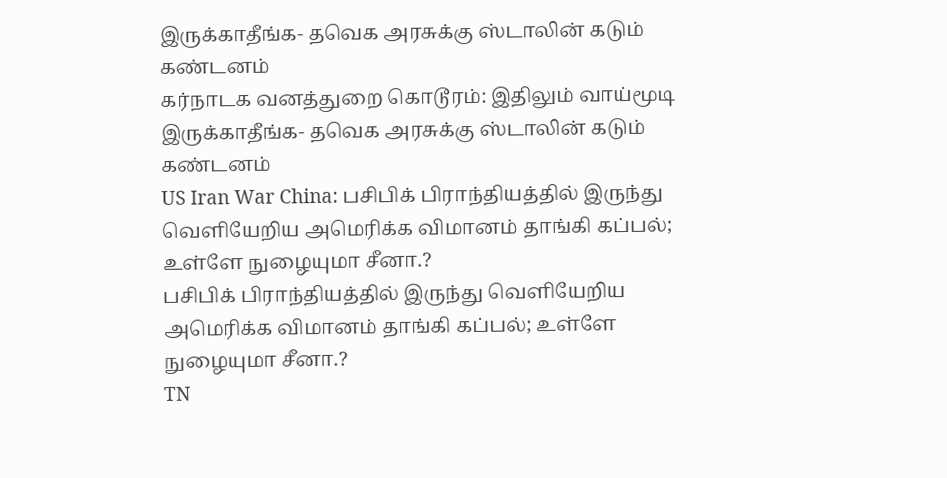இருக்காதீங்க- தவெக அரசுக்கு ஸ்டாலின் கடும் கண்டனம்
கர்நாடக வனத்துறை கொடூரம்: இதிலும் வாய்மூடி இருக்காதீங்க- தவெக அரசுக்கு ஸ்டாலின் கடும் கண்டனம்
US Iran War China: பசிபிக் பிராந்தியத்தில் இருந்து வெளியேறிய அமெரிக்க விமானம் தாங்கி கப்பல்; உள்ளே நுழையுமா சீனா.?
பசிபிக் பிராந்தியத்தில் இருந்து வெளியேறிய அமெரிக்க விமானம் தாங்கி கப்பல்; உள்ளே நுழையுமா சீனா.?
TN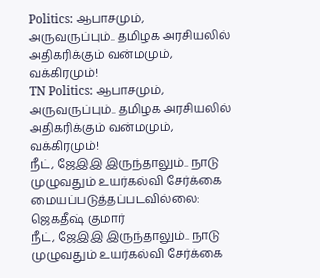Politics: ஆபாசமும், அருவருப்பும்.. தமிழக அரசியலில் அதிகரிக்கும் வன்மமும், வக்கிரமும்!
TN Politics: ஆபாசமும், அருவருப்பும்.. தமிழக அரசியலில் அதிகரிக்கும் வன்மமும், வக்கிரமும்!
நீட், ஜேஇஇ இருந்தாலும்.. நாடு முழுவதும் உயர்கல்வி சேர்க்கை மையப்படுத்தப்படவில்லை: ஜெகதீஷ் குமார்
நீட், ஜேஇஇ இருந்தாலும்.. நாடு முழுவதும் உயர்கல்வி சேர்க்கை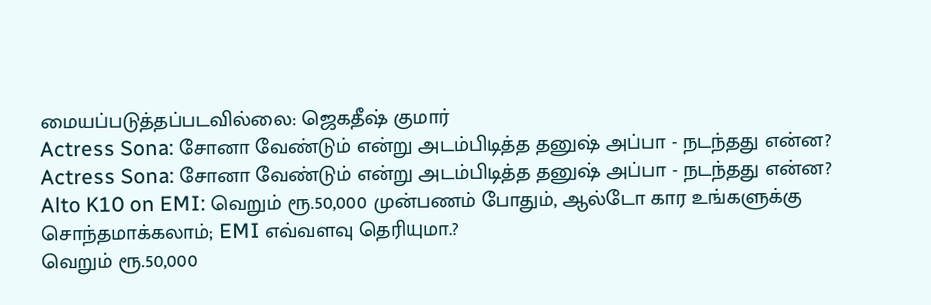மையப்படுத்தப்படவில்லை: ஜெகதீஷ் குமார்
Actress Sona: சோனா வேண்டும் என்று அடம்பிடித்த தனுஷ் அப்பா - நடந்தது என்ன?
Actress Sona: சோனா வேண்டும் என்று அடம்பிடித்த தனுஷ் அப்பா - நடந்தது என்ன?
Alto K10 on EMI: வெறும் ரூ.50,000 முன்பணம் போதும், ஆல்டோ கார உங்களுக்கு சொந்தமாக்கலாம்; EMI எவ்வளவு தெரியுமா.?
வெறும் ரூ.50,000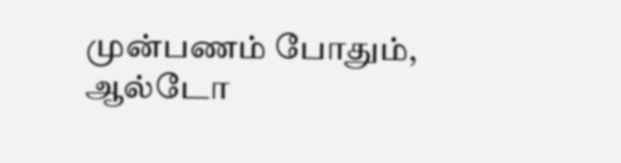முன்பணம் போதும், ஆல்டோ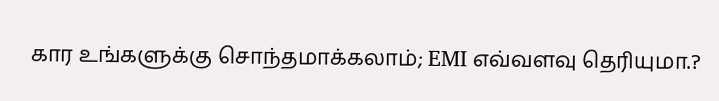கார உங்களுக்கு சொந்தமாக்கலாம்; EMI எவ்வளவு தெரியுமா.?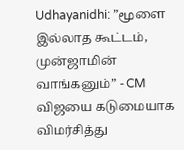Udhayanidhi: ”மூளை இல்லாத கூட்டம், முன்ஜாமின் வாங்கனும்” - CM விஜயை கடுமையாக விமர்சித்து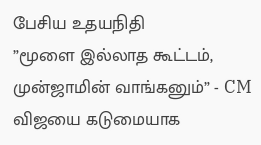பேசிய உதயநிதி
”மூளை இல்லாத கூட்டம், முன்ஜாமின் வாங்கனும்” - CM விஜயை கடுமையாக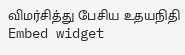விமர்சித்து பேசிய உதயநிதி
Embed widget